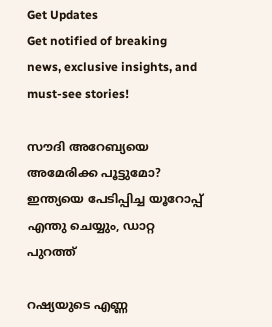Get Updates
Get notified of breaking news, exclusive insights, and must-see stories!

സൗദി അറേബ്യയെ അമേരിക്ക പൂട്ടുമോ? ഇന്ത്യയെ പേടിപ്പിച്ച യൂറോപ്പ് എന്തു ചെയ്യും, ഡാറ്റ പുറത്ത്

റഷ്യയുടെ എണ്ണ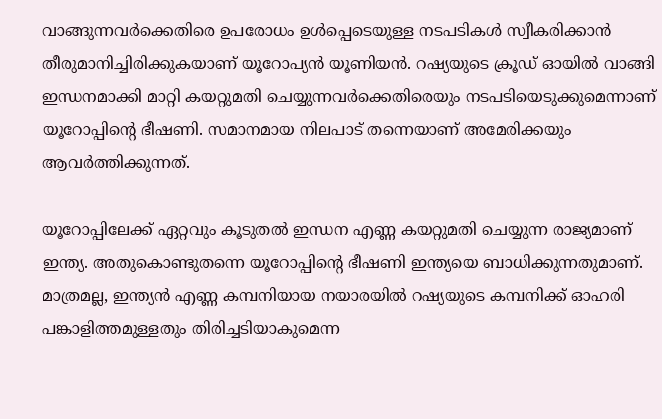വാങ്ങുന്നവര്‍ക്കെതിരെ ഉപരോധം ഉള്‍പ്പെടെയുള്ള നടപടികള്‍ സ്വീകരിക്കാന്‍ തീരുമാനിച്ചിരിക്കുകയാണ് യൂറോപ്യന്‍ യൂണിയന്‍. റഷ്യയുടെ ക്രൂഡ് ഓയില്‍ വാങ്ങി ഇന്ധനമാക്കി മാറ്റി കയറ്റുമതി ചെയ്യുന്നവര്‍ക്കെതിരെയും നടപടിയെടുക്കുമെന്നാണ് യൂറോപ്പിന്റെ ഭീഷണി. സമാനമായ നിലപാട് തന്നെയാണ് അമേരിക്കയും ആവര്‍ത്തിക്കുന്നത്.

യൂറോപ്പിലേക്ക് ഏറ്റവും കൂടുതല്‍ ഇന്ധന എണ്ണ കയറ്റുമതി ചെയ്യുന്ന രാജ്യമാണ് ഇന്ത്യ. അതുകൊണ്ടുതന്നെ യൂറോപ്പിന്റെ ഭീഷണി ഇന്ത്യയെ ബാധിക്കുന്നതുമാണ്. മാത്രമല്ല, ഇന്ത്യന്‍ എണ്ണ കമ്പനിയായ നയാരയില്‍ റഷ്യയുടെ കമ്പനിക്ക് ഓഹരി പങ്കാളിത്തമുള്ളതും തിരിച്ചടിയാകുമെന്ന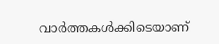വാര്‍ത്തകള്‍ക്കിടെയാണ്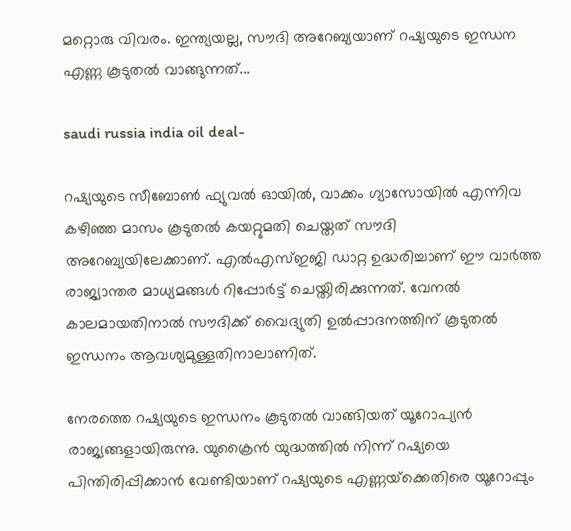മറ്റൊരു വിവരം. ഇന്ത്യയല്ല, സൗദി അറേബ്യയാണ് റഷ്യയുടെ ഇന്ധന എണ്ണ കൂടുതല്‍ വാങ്ങുന്നത്...

saudi russia india oil deal-

റഷ്യയുടെ സീബോണ്‍ ഫ്യുവല്‍ ഓയില്‍, വാക്കം ഗ്യാസോയില്‍ എന്നിവ കഴിഞ്ഞ മാസം കൂടുതല്‍ കയറ്റുമതി ചെയ്തത് സൗദി അറേബ്യയിലേക്കാണ്. എല്‍എസ്ഇജി ഡാറ്റ ഉദ്ധരിച്ചാണ് ഈ വാര്‍ത്ത രാജ്യാന്തര മാധ്യമങ്ങള്‍ റിപ്പോര്‍ട്ട് ചെയ്തിരിക്കുന്നത്. വേനല്‍ കാലമായതിനാല്‍ സൗദിക്ക് വൈദ്യുതി ഉല്‍പ്പാദനത്തിന് കൂടുതല്‍ ഇന്ധനം ആവശ്യമുള്ളതിനാലാണിത്.

നേരത്തെ റഷ്യയുടെ ഇന്ധനം കൂടുതല്‍ വാങ്ങിയത് യൂറോപ്യന്‍ രാജ്യങ്ങളായിരുന്നു. യുക്രൈന്‍ യുദ്ധത്തില്‍ നിന്ന് റഷ്യയെ പിന്തിരിപ്പിക്കാന്‍ വേണ്ടിയാണ് റഷ്യയുടെ എണ്ണയ്‌ക്കെതിരെ യൂറോപ്പും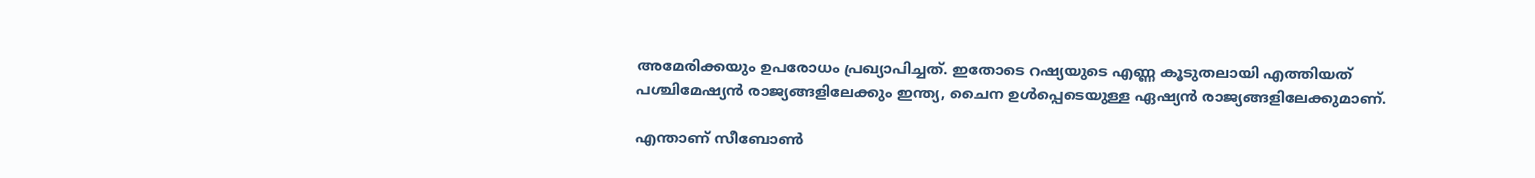അമേരിക്കയും ഉപരോധം പ്രഖ്യാപിച്ചത്. ഇതോടെ റഷ്യയുടെ എണ്ണ കൂടുതലായി എത്തിയത് പശ്ചിമേഷ്യന്‍ രാജ്യങ്ങളിലേക്കും ഇന്ത്യ, ചൈന ഉള്‍പ്പെടെയുള്ള ഏഷ്യന്‍ രാജ്യങ്ങളിലേക്കുമാണ്.

എന്താണ് സീബോണ്‍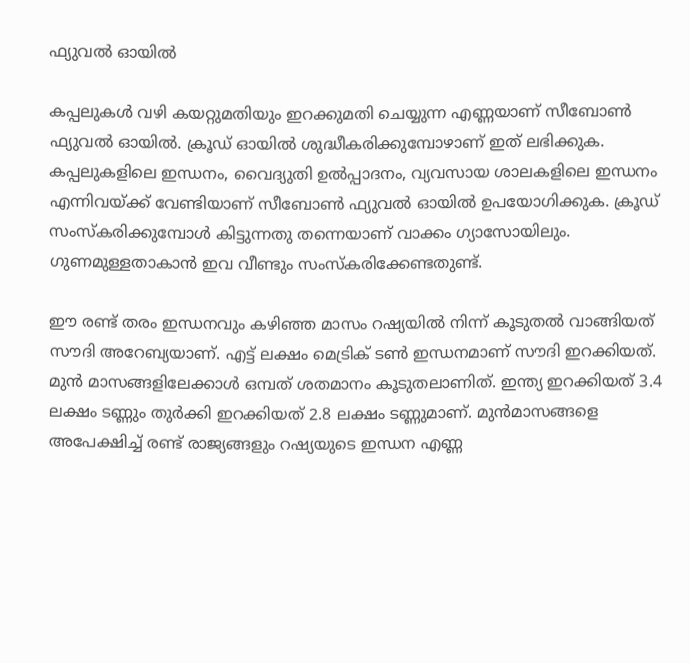ഫ്യുവല്‍ ഓയില്‍

കപ്പലുകള്‍ വഴി കയറ്റുമതിയും ഇറക്കുമതി ചെയ്യുന്ന എണ്ണയാണ് സീബോണ്‍ ഫ്യുവല്‍ ഓയില്‍. ക്രൂഡ് ഓയില്‍ ശുദ്ധീകരിക്കുമ്പോഴാണ് ഇത് ലഭിക്കുക. കപ്പലുകളിലെ ഇന്ധനം, വൈദ്യുതി ഉല്‍പ്പാദനം, വ്യവസായ ശാലകളിലെ ഇന്ധനം എന്നിവയ്ക്ക് വേണ്ടിയാണ് സീബോണ്‍ ഫ്യുവല്‍ ഓയില്‍ ഉപയോഗിക്കുക. ക്രൂഡ് സംസ്‌കരിക്കുമ്പോള്‍ കിട്ടുന്നതു തന്നെയാണ് വാക്കം ഗ്യാസോയിലും. ഗുണമുള്ളതാകാന്‍ ഇവ വീണ്ടും സംസ്‌കരിക്കേണ്ടതുണ്ട്.

ഈ രണ്ട് തരം ഇന്ധനവും കഴിഞ്ഞ മാസം റഷ്യയില്‍ നിന്ന് കൂടുതല്‍ വാങ്ങിയത് സൗദി അറേബ്യയാണ്. എട്ട് ലക്ഷം മെട്രിക് ടണ്‍ ഇന്ധനമാണ് സൗദി ഇറക്കിയത്. മുന്‍ മാസങ്ങളിലേക്കാള്‍ ഒമ്പത് ശതമാനം കൂടുതലാണിത്. ഇന്ത്യ ഇറക്കിയത് 3.4 ലക്ഷം ടണ്ണും തുര്‍ക്കി ഇറക്കിയത് 2.8 ലക്ഷം ടണ്ണുമാണ്. മുന്‍മാസങ്ങളെ അപേക്ഷിച്ച് രണ്ട് രാജ്യങ്ങളും റഷ്യയുടെ ഇന്ധന എണ്ണ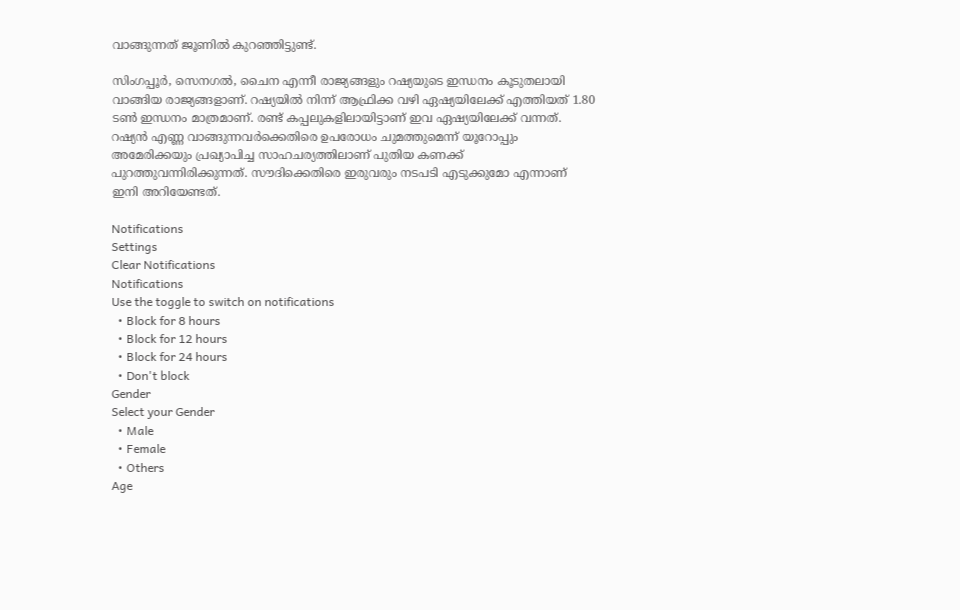വാങ്ങുന്നത് ജൂണില്‍ കുറഞ്ഞിട്ടുണ്ട്.

സിംഗപ്പൂര്‍, സെനഗല്‍, ചൈന എന്നീ രാജ്യങ്ങളും റഷ്യയുടെ ഇന്ധനം കൂടുതലായി വാങ്ങിയ രാജ്യങ്ങളാണ്. റഷ്യയില്‍ നിന്ന് ആഫ്രിക്ക വഴി ഏഷ്യയിലേക്ക് എത്തിയത് 1.80 ടണ്‍ ഇന്ധനം മാത്രമാണ്. രണ്ട് കപ്പലുകളിലായിട്ടാണ് ഇവ ഏഷ്യയിലേക്ക് വന്നത്. റഷ്യന്‍ എണ്ണ വാങ്ങുന്നവര്‍ക്കെതിരെ ഉപരോധം ചുമത്തുമെന്ന് യൂറോപ്പും അമേരിക്കയും പ്രഖ്യാപിച്ച സാഹചര്യത്തിലാണ് പുതിയ കണക്ക് പുറത്തുവന്നിരിക്കുന്നത്. സൗദിക്കെതിരെ ഇരുവരും നടപടി എടുക്കുമോ എന്നാണ് ഇനി അറിയേണ്ടത്.

Notifications
Settings
Clear Notifications
Notifications
Use the toggle to switch on notifications
  • Block for 8 hours
  • Block for 12 hours
  • Block for 24 hours
  • Don't block
Gender
Select your Gender
  • Male
  • Female
  • Others
Age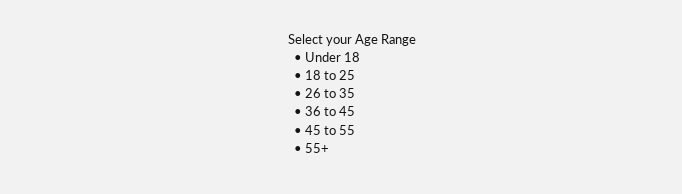Select your Age Range
  • Under 18
  • 18 to 25
  • 26 to 35
  • 36 to 45
  • 45 to 55
  • 55+